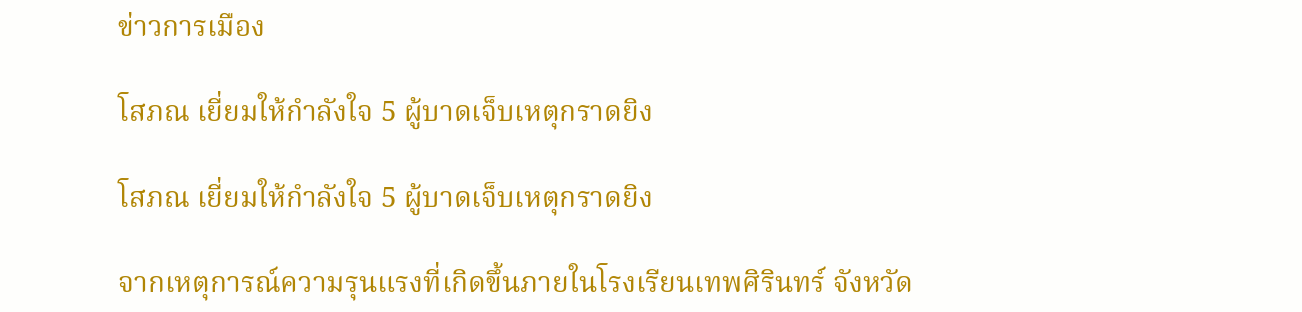ข่าวการเมือง

โสภณ เยี่ยมให้กำลังใจ 5 ผู้บาดเจ็บเหตุกราดยิง

โสภณ เยี่ยมให้กำลังใจ 5 ผู้บาดเจ็บเหตุกราดยิง

จากเหตุการณ์ความรุนแรงที่เกิดขึ้นภายในโรงเรียนเทพศิรินทร์ จังหวัด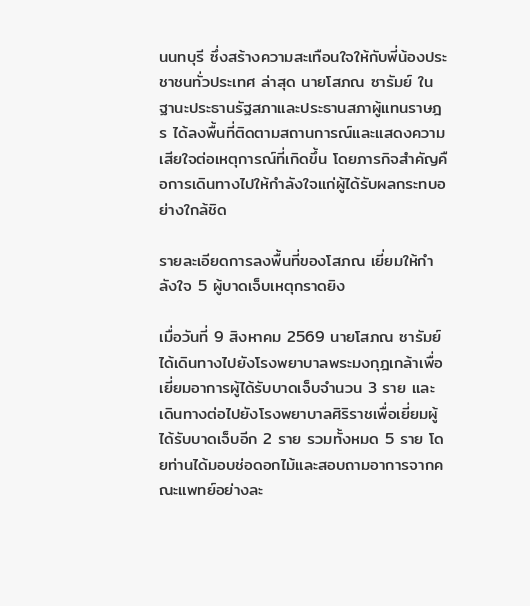นนทบุรี ซึ่งสร้างความสะเทือนใจให้กับพี่น้องประชาชนทั่วประเทศ ล่าสุด นายโสภณ ซารัมย์ ในฐานะประธานรัฐสภาและประธานสภาผู้แทนราษฎร ได้ลงพื้นที่ติดตามสถานการณ์และแสดงความเสียใจต่อเหตุการณ์ที่เกิดขึ้น โดยภารกิจสำคัญคือการเดินทางไปให้กำลังใจแก่ผู้ได้รับผลกระทบอย่างใกล้ชิด

รายละเอียดการลงพื้นที่ของโสภณ เยี่ยมให้กำลังใจ 5 ผู้บาดเจ็บเหตุกราดยิง

เมื่อวันที่ 9 สิงหาคม 2569 นายโสภณ ซารัมย์ ได้เดินทางไปยังโรงพยาบาลพระมงกุฎเกล้าเพื่อเยี่ยมอาการผู้ได้รับบาดเจ็บจำนวน 3 ราย และเดินทางต่อไปยังโรงพยาบาลศิริราชเพื่อเยี่ยมผู้ได้รับบาดเจ็บอีก 2 ราย รวมทั้งหมด 5 ราย โดยท่านได้มอบช่อดอกไม้และสอบถามอาการจากคณะแพทย์อย่างละ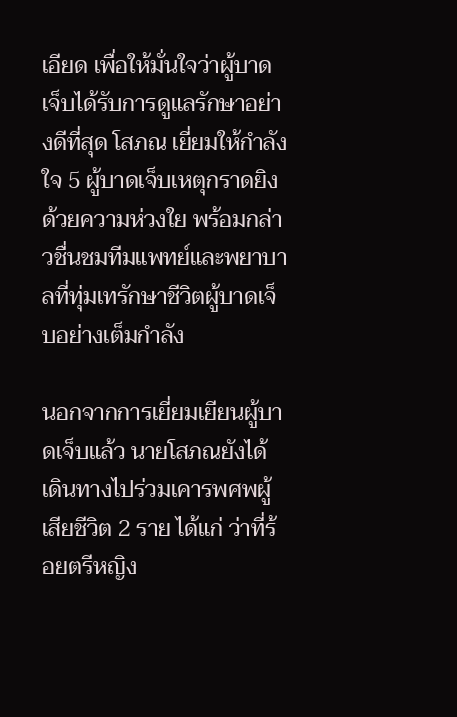เอียด เพื่อให้มั่นใจว่าผู้บาดเจ็บได้รับการดูแลรักษาอย่างดีที่สุด โสภณ เยี่ยมให้กำลังใจ 5 ผู้บาดเจ็บเหตุกราดยิง ด้วยความห่วงใย พร้อมกล่าวชื่นชมทีมแพทย์และพยาบาลที่ทุ่มเทรักษาชีวิตผู้บาดเจ็บอย่างเต็มกำลัง

นอกจากการเยี่ยมเยียนผู้บาดเจ็บแล้ว นายโสภณยังได้เดินทางไปร่วมเคารพศพผู้เสียชีวิต 2 ราย ได้แก่ ว่าที่ร้อยตรีหญิง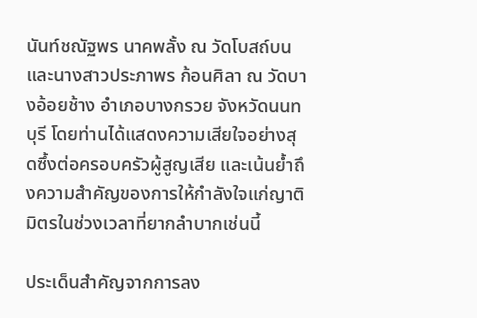นันท์ชณัฐพร นาคพลั้ง ณ วัดโบสถ์บน และนางสาวประภาพร ก้อนศิลา ณ วัดบางอ้อยช้าง อำเภอบางกรวย จังหวัดนนทบุรี โดยท่านได้แสดงความเสียใจอย่างสุดซึ้งต่อครอบครัวผู้สูญเสีย และเน้นย้ำถึงความสำคัญของการให้กำลังใจแก่ญาติมิตรในช่วงเวลาที่ยากลำบากเช่นนี้

ประเด็นสำคัญจากการลง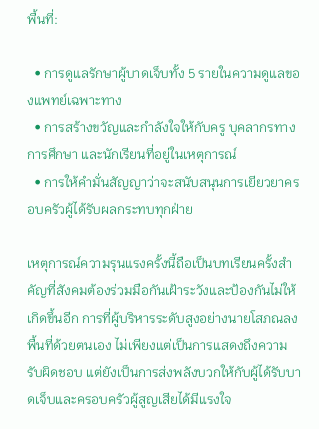พื้นที่:

  • การดูแลรักษาผู้บาดเจ็บทั้ง 5 รายในความดูแลของแพทย์เฉพาะทาง
  • การสร้างขวัญและกำลังใจให้กับครู บุคลากรทางการศึกษา และนักเรียนที่อยู่ในเหตุการณ์
  • การให้คำมั่นสัญญาว่าจะสนับสนุนการเยียวยาครอบครัวผู้ได้รับผลกระทบทุกฝ่าย

เหตุการณ์ความรุนแรงครั้งนี้ถือเป็นบทเรียนครั้งสำคัญที่สังคมต้องร่วมมือกันเฝ้าระวังและป้องกันไม่ให้เกิดขึ้นอีก การที่ผู้บริหารระดับสูงอย่างนายโสภณลงพื้นที่ด้วยตนเอง ไม่เพียงแต่เป็นการแสดงถึงความรับผิดชอบ แต่ยังเป็นการส่งพลังบวกให้กับผู้ได้รับบาดเจ็บและครอบครัวผู้สูญเสียได้มีแรงใจ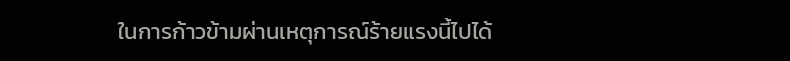ในการก้าวข้ามผ่านเหตุการณ์ร้ายแรงนี้ไปได้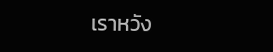เราหวัง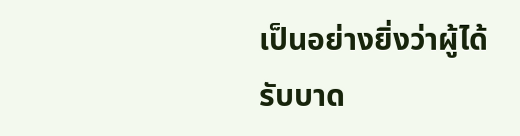เป็นอย่างยิ่งว่าผู้ได้รับบาด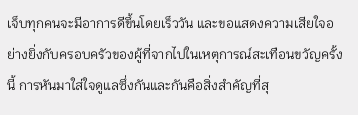เจ็บทุกคนจะมีอาการดีขึ้นโดยเร็ววัน และขอแสดงความเสียใจอย่างยิ่งกับครอบครัวของผู้ที่จากไปในเหตุการณ์สะเทือนขวัญครั้งนี้ การหันมาใส่ใจดูแลซึ่งกันและกันคือสิ่งสำคัญที่สุ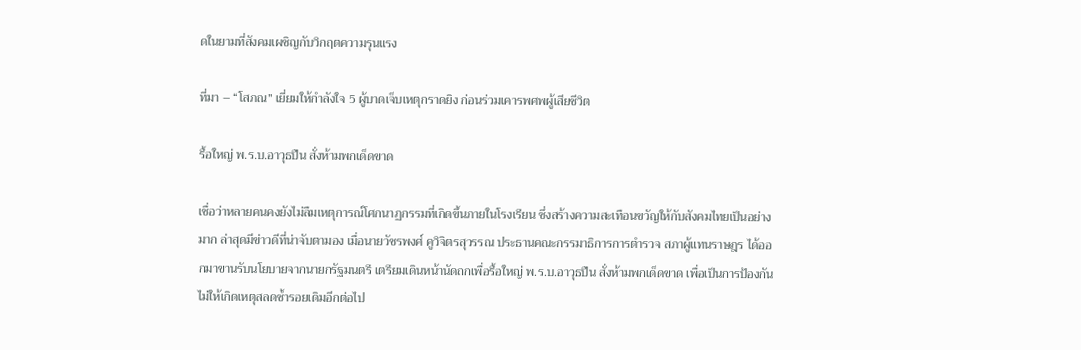ดในยามที่สังคมเผชิญกับวิกฤตความรุนแรง

ที่มา – “โสภณ” เยี่ยมให้กำลังใจ 5 ผู้บาดเจ็บเหตุกราดยิง ก่อนร่วมเคารพศพผู้เสียชีวิต

รื้อใหญ่ พ.ร.บ.อาวุธปืน สั่งห้ามพกเด็ดขาด

เชื่อว่าหลายคนคงยังไม่ลืมเหตุการณ์โศกนาฏกรรมที่เกิดขึ้นภายในโรงเรียน ซึ่งสร้างความสะเทือนขวัญให้กับสังคมไทยเป็นอย่างมาก ล่าสุดมีข่าวดีที่น่าจับตามอง เมื่อนายวัชรพงศ์ คูวิจิตรสุวรรณ ประธานคณะกรรมาธิการการตำรวจ สภาผู้แทนราษฎร ได้ออกมาขานรับนโยบายจากนายกรัฐมนตรี เตรียมเดินหน้านัดถกเพื่อรื้อใหญ่ พ.ร.บ.อาวุธปืน สั่งห้ามพกเด็ดขาด เพื่อเป็นการป้องกันไม่ให้เกิดเหตุสลดซ้ำรอยเดิมอีกต่อไป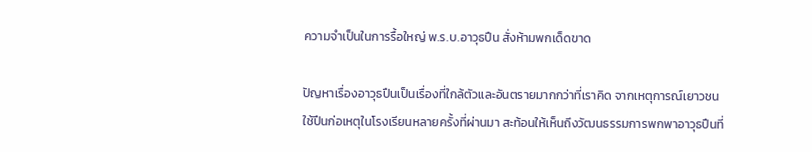ความจำเป็นในการรื้อใหญ่ พ.ร.บ.อาวุธปืน สั่งห้ามพกเด็ดขาด

ปัญหาเรื่องอาวุธปืนเป็นเรื่องที่ใกล้ตัวและอันตรายมากกว่าที่เราคิด จากเหตุการณ์เยาวชนใช้ปืนก่อเหตุในโรงเรียนหลายครั้งที่ผ่านมา สะท้อนให้เห็นถึงวัฒนธรรมการพกพาอาวุธปืนที่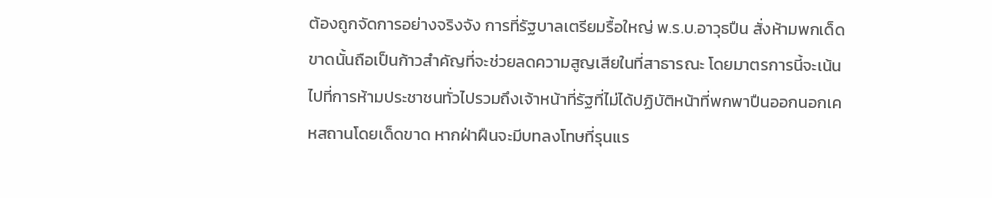ต้องถูกจัดการอย่างจริงจัง การที่รัฐบาลเตรียมรื้อใหญ่ พ.ร.บ.อาวุธปืน สั่งห้ามพกเด็ดขาดนั้นถือเป็นก้าวสำคัญที่จะช่วยลดความสูญเสียในที่สาธารณะ โดยมาตรการนี้จะเน้นไปที่การห้ามประชาชนทั่วไปรวมถึงเจ้าหน้าที่รัฐที่ไม่ได้ปฏิบัติหน้าที่พกพาปืนออกนอกเคหสถานโดยเด็ดขาด หากฝ่าฝืนจะมีบทลงโทษที่รุนแร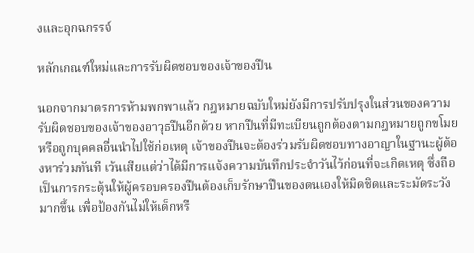งและอุกฉกรรจ์

หลักเกณฑ์ใหม่และการรับผิดชอบของเจ้าของปืน

นอกจากมาตรการห้ามพกพาแล้ว กฎหมายฉบับใหม่ยังมีการปรับปรุงในส่วนของความรับผิดชอบของเจ้าของอาวุธปืนอีกด้วย หากปืนที่มีทะเบียนถูกต้องตามกฎหมายถูกขโมยหรือถูกบุคคลอื่นนำไปใช้ก่อเหตุ เจ้าของปืนจะต้องร่วมรับผิดชอบทางอาญาในฐานะผู้ต้องหาร่วมทันที เว้นเสียแต่ว่าได้มีการแจ้งความบันทึกประจำวันไว้ก่อนที่จะเกิดเหตุ ซึ่งถือเป็นการกระตุ้นให้ผู้ครอบครองปืนต้องเก็บรักษาปืนของตนเองให้มิดชิดและระมัดระวังมากขึ้น เพื่อป้องกันไม่ให้เด็กหรื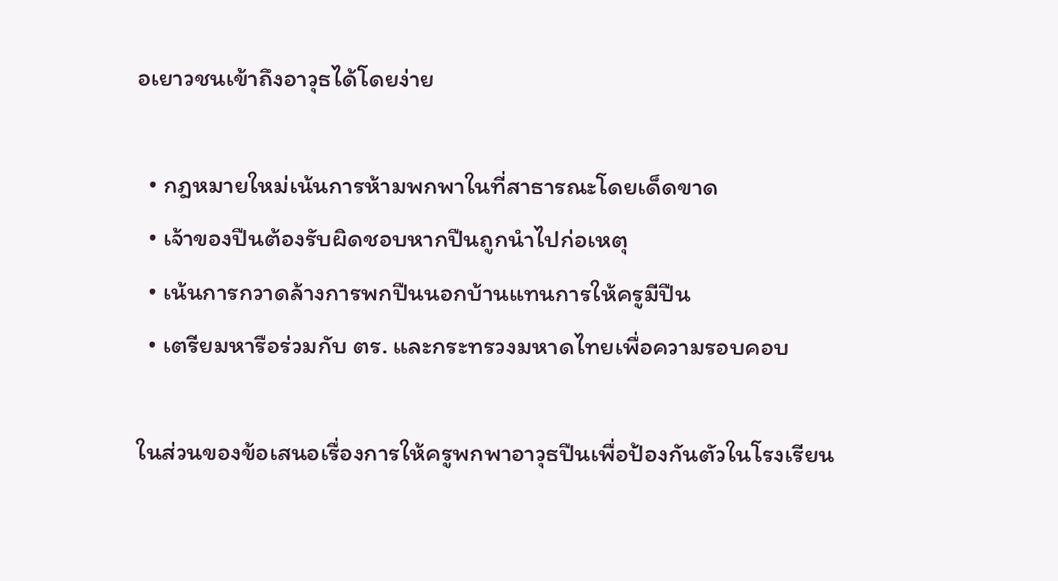อเยาวชนเข้าถึงอาวุธได้โดยง่าย

  • กฎหมายใหม่เน้นการห้ามพกพาในที่สาธารณะโดยเด็ดขาด
  • เจ้าของปืนต้องรับผิดชอบหากปืนถูกนำไปก่อเหตุ
  • เน้นการกวาดล้างการพกปืนนอกบ้านแทนการให้ครูมีปืน
  • เตรียมหารือร่วมกับ ตร. และกระทรวงมหาดไทยเพื่อความรอบคอบ

ในส่วนของข้อเสนอเรื่องการให้ครูพกพาอาวุธปืนเพื่อป้องกันตัวในโรงเรียน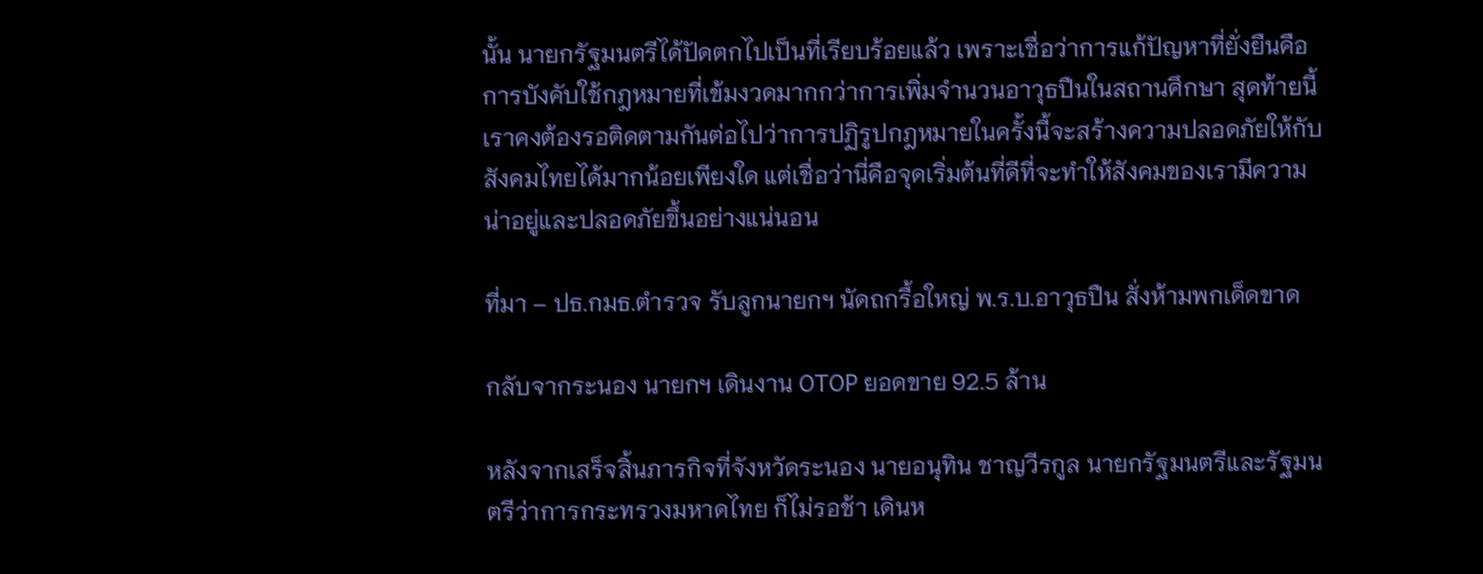นั้น นายกรัฐมนตรีได้ปัดตกไปเป็นที่เรียบร้อยแล้ว เพราะเชื่อว่าการแก้ปัญหาที่ยั่งยืนคือการบังคับใช้กฎหมายที่เข้มงวดมากกว่าการเพิ่มจำนวนอาวุธปืนในสถานศึกษา สุดท้ายนี้เราคงต้องรอติดตามกันต่อไปว่าการปฏิรูปกฎหมายในครั้งนี้จะสร้างความปลอดภัยให้กับสังคมไทยได้มากน้อยเพียงใด แต่เชื่อว่านี่คือจุดเริ่มต้นที่ดีที่จะทำให้สังคมของเรามีความน่าอยู่และปลอดภัยขึ้นอย่างแน่นอน

ที่มา – ปธ.กมธ.ตำรวจ รับลูกนายกฯ นัดถกรื้อใหญ่ พ.ร.บ.อาวุธปืน สั่งห้ามพกเด็ดขาด

กลับจากระนอง นายกฯ เดินงาน OTOP ยอดขาย 92.5 ล้าน

หลังจากเสร็จสิ้นภารกิจที่จังหวัดระนอง นายอนุทิน ชาญวีรกูล นายกรัฐมนตรีและรัฐมนตรีว่าการกระทรวงมหาดไทย ก็ไม่รอช้า เดินห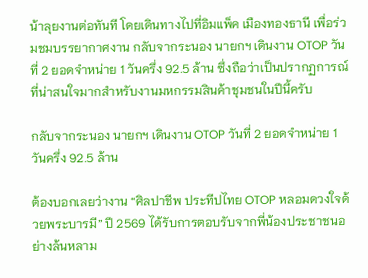น้าลุยงานต่อทันที โดยเดินทางไปที่อิมแพ็ค เมืองทองธานี เพื่อร่วมชมบรรยากาศงาน กลับจากระนอง นายกฯ เดินงาน OTOP วันที่ 2 ยอดจำหน่าย 1 วันครึ่ง 92.5 ล้าน ซึ่งถือว่าเป็นปรากฏการณ์ที่น่าสนใจมากสำหรับงานมหกรรมสินค้าชุมชนในปีนี้ครับ

กลับจากระนอง นายกฯ เดินงาน OTOP วันที่ 2 ยอดจำหน่าย 1 วันครึ่ง 92.5 ล้าน

ต้องบอกเลยว่างาน “ศิลปาชีพ ประทีปไทย OTOP หลอมดวงใจด้วยพระบารมี” ปี 2569 ได้รับการตอบรับจากพี่น้องประชาชนอย่างล้นหลาม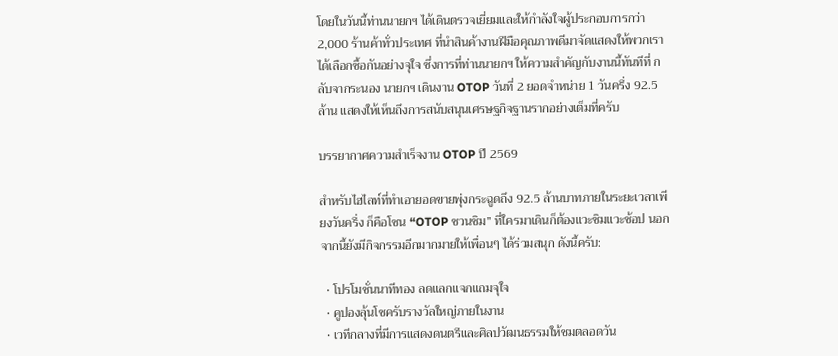โดยในวันนี้ท่านนายกฯ ได้เดินตรวจเยี่ยมและให้กำลังใจผู้ประกอบการกว่า 2,000 ร้านค้าทั่วประเทศ ที่นำสินค้างานฝีมือคุณภาพดีมาจัดแสดงให้พวกเราได้เลือกซื้อกันอย่างจุใจ ซึ่งการที่ท่านนายกฯ ให้ความสำคัญกับงานนี้ทันทีที่ กลับจากระนอง นายกฯ เดินงาน OTOP วันที่ 2 ยอดจำหน่าย 1 วันครึ่ง 92.5 ล้าน แสดงให้เห็นถึงการสนับสนุนเศรษฐกิจฐานรากอย่างเต็มที่ครับ

บรรยากาศความสำเร็จงาน OTOP ปี 2569

สำหรับไฮไลท์ที่ทำเอายอดขายพุ่งกระฉูดถึง 92.5 ล้านบาทภายในระยะเวลาเพียงวันครึ่ง ก็คือโซน “OTOP ชวนชิม” ที่ใครมาเดินก็ต้องแวะชิมแวะช้อป นอกจากนี้ยังมีกิจกรรมอีกมากมายให้เพื่อนๆ ได้ร่วมสนุก ดังนี้ครับ:

  • โปรโมชั่นนาทีทอง ลดแลกแจกแถมจุใจ
  • คูปองลุ้นโชครับรางวัลใหญ่ภายในงาน
  • เวทีกลางที่มีการแสดงดนตรีและศิลปวัฒนธรรมให้ชมตลอดวัน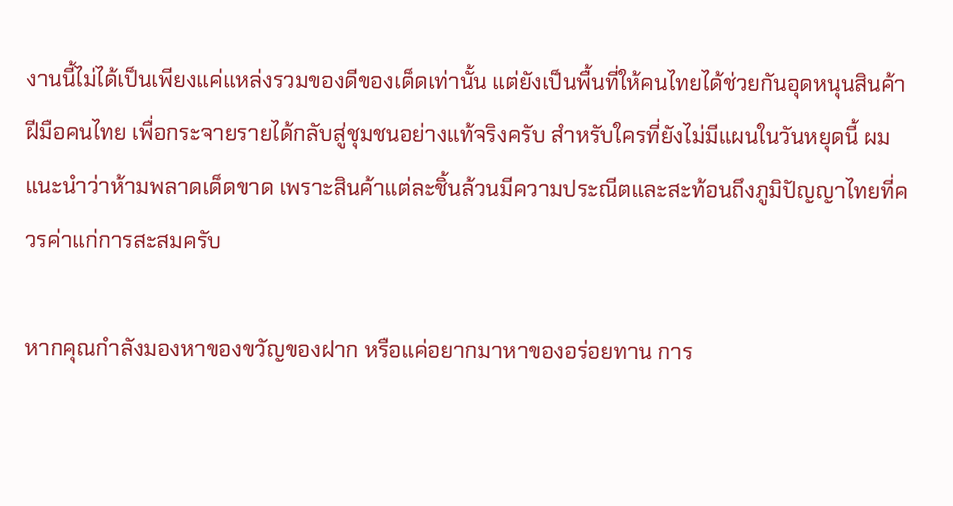งานนี้ไม่ได้เป็นเพียงแค่แหล่งรวมของดีของเด็ดเท่านั้น แต่ยังเป็นพื้นที่ให้คนไทยได้ช่วยกันอุดหนุนสินค้าฝีมือคนไทย เพื่อกระจายรายได้กลับสู่ชุมชนอย่างแท้จริงครับ สำหรับใครที่ยังไม่มีแผนในวันหยุดนี้ ผมแนะนำว่าห้ามพลาดเด็ดขาด เพราะสินค้าแต่ละชิ้นล้วนมีความประณีตและสะท้อนถึงภูมิปัญญาไทยที่ควรค่าแก่การสะสมครับ

หากคุณกำลังมองหาของขวัญของฝาก หรือแค่อยากมาหาของอร่อยทาน การ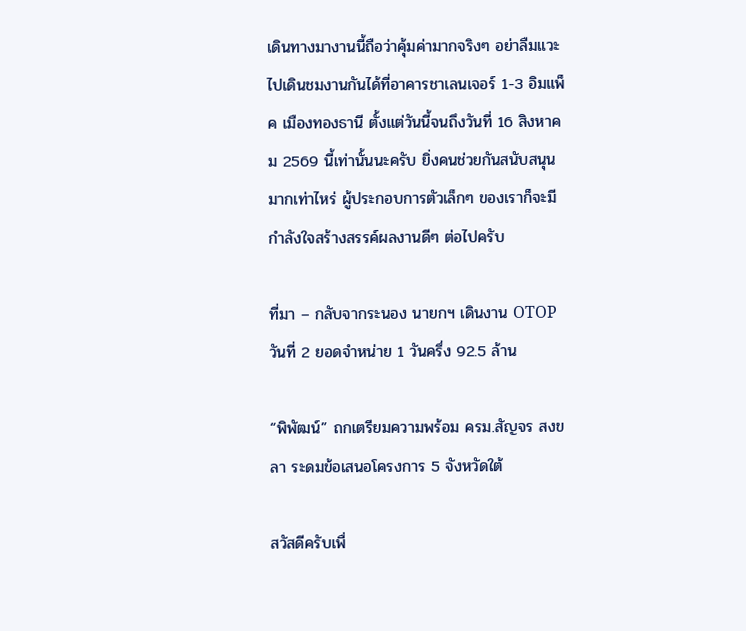เดินทางมางานนี้ถือว่าคุ้มค่ามากจริงๆ อย่าลืมแวะไปเดินชมงานกันได้ที่อาคารชาเลนเจอร์ 1-3 อิมแพ็ค เมืองทองธานี ตั้งแต่วันนี้จนถึงวันที่ 16 สิงหาคม 2569 นี้เท่านั้นนะครับ ยิ่งคนช่วยกันสนับสนุนมากเท่าไหร่ ผู้ประกอบการตัวเล็กๆ ของเราก็จะมีกำลังใจสร้างสรรค์ผลงานดีๆ ต่อไปครับ

ที่มา – กลับจากระนอง นายกฯ เดินงาน OTOP วันที่ 2 ยอดจำหน่าย 1 วันครึ่ง 92.5 ล้าน

“พิพัฒน์” ถกเตรียมความพร้อม ครม.สัญจร สงขลา ระดมข้อเสนอโครงการ 5 จังหวัดใต้

สวัสดีครับเพื่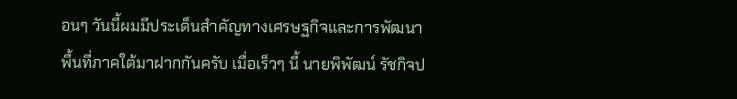อนๆ วันนี้ผมมีประเด็นสำคัญทางเศรษฐกิจและการพัฒนาพื้นที่ภาคใต้มาฝากกันครับ เมื่อเร็วๆ นี้ นายพิพัฒน์ รัชกิจป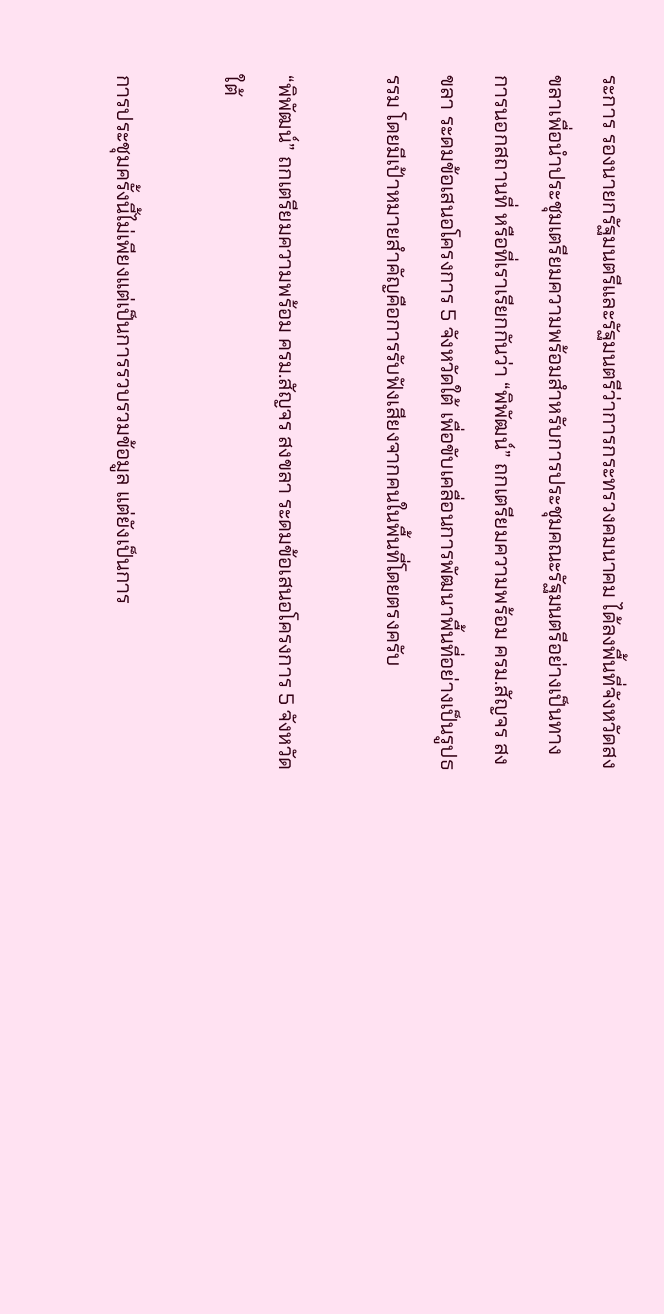ระการ รองนายกรัฐมนตรีและรัฐมนตรีว่าการกระทรวงคมนาคม ได้ลงพื้นที่จังหวัดสงขลาเพื่อนำประชุมเตรียมความพร้อมสำหรับการประชุมคณะรัฐมนตรีอย่างเป็นทางการนอกสถานที่ หรือที่เราเรียกกันว่า “พิพัฒน์” ถกเตรียมความพร้อม ครม.สัญจร สงขลา ระดมข้อเสนอโครงการ 5 จังหวัดใต้ เพื่อขับเคลื่อนการพัฒนาพื้นที่อย่างเป็นรูปธรรม โดยมีเป้าหมายสำคัญคือการรับฟังเสียงจากคนในพื้นที่โดยตรงครับ

“พิพัฒน์” ถกเตรียมความพร้อม ครม.สัญจร สงขลา ระดมข้อเสนอโครงการ 5 จังหวัดใต้

การประชุมครั้งนี้ไม่เพียงแต่เป็นการรวบรวมข้อมูล แต่ยังเป็นการ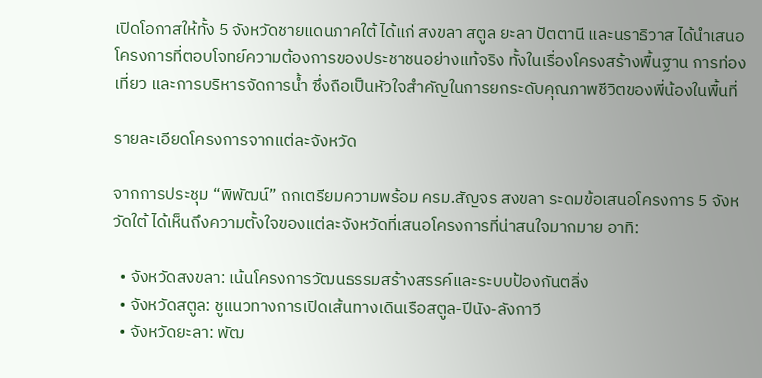เปิดโอกาสให้ทั้ง 5 จังหวัดชายแดนภาคใต้ ได้แก่ สงขลา สตูล ยะลา ปัตตานี และนราธิวาส ได้นำเสนอโครงการที่ตอบโจทย์ความต้องการของประชาชนอย่างแท้จริง ทั้งในเรื่องโครงสร้างพื้นฐาน การท่องเที่ยว และการบริหารจัดการน้ำ ซึ่งถือเป็นหัวใจสำคัญในการยกระดับคุณภาพชีวิตของพี่น้องในพื้นที่

รายละเอียดโครงการจากแต่ละจังหวัด

จากการประชุม “พิพัฒน์” ถกเตรียมความพร้อม ครม.สัญจร สงขลา ระดมข้อเสนอโครงการ 5 จังหวัดใต้ ได้เห็นถึงความตั้งใจของแต่ละจังหวัดที่เสนอโครงการที่น่าสนใจมากมาย อาทิ:

  • จังหวัดสงขลา: เน้นโครงการวัฒนธรรมสร้างสรรค์และระบบป้องกันตลิ่ง
  • จังหวัดสตูล: ชูแนวทางการเปิดเส้นทางเดินเรือสตูล-ปีนัง-ลังกาวี
  • จังหวัดยะลา: พัฒ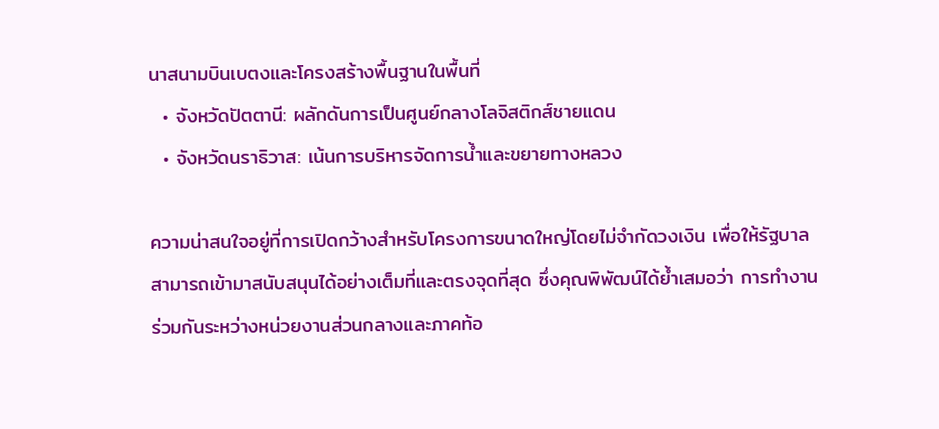นาสนามบินเบตงและโครงสร้างพื้นฐานในพื้นที่
  • จังหวัดปัตตานี: ผลักดันการเป็นศูนย์กลางโลจิสติกส์ชายแดน
  • จังหวัดนราธิวาส: เน้นการบริหารจัดการน้ำและขยายทางหลวง

ความน่าสนใจอยู่ที่การเปิดกว้างสำหรับโครงการขนาดใหญ่โดยไม่จำกัดวงเงิน เพื่อให้รัฐบาลสามารถเข้ามาสนับสนุนได้อย่างเต็มที่และตรงจุดที่สุด ซึ่งคุณพิพัฒน์ได้ย้ำเสมอว่า การทำงานร่วมกันระหว่างหน่วยงานส่วนกลางและภาคท้อ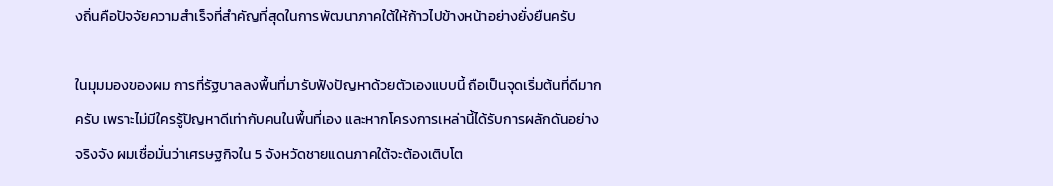งถิ่นคือปัจจัยความสำเร็จที่สำคัญที่สุดในการพัฒนาภาคใต้ให้ก้าวไปข้างหน้าอย่างยั่งยืนครับ

ในมุมมองของผม การที่รัฐบาลลงพื้นที่มารับฟังปัญหาด้วยตัวเองแบบนี้ ถือเป็นจุดเริ่มต้นที่ดีมากครับ เพราะไม่มีใครรู้ปัญหาดีเท่ากับคนในพื้นที่เอง และหากโครงการเหล่านี้ได้รับการผลักดันอย่างจริงจัง ผมเชื่อมั่นว่าเศรษฐกิจใน 5 จังหวัดชายแดนภาคใต้จะต้องเติบโต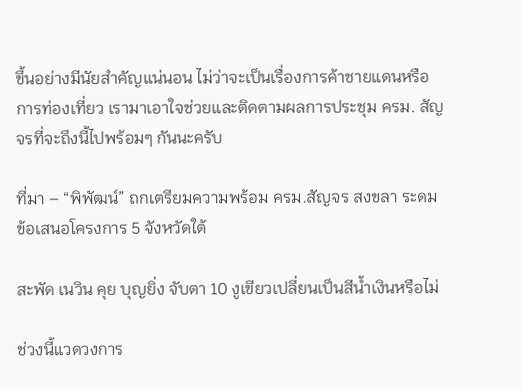ขึ้นอย่างมีนัยสำคัญแน่นอน ไม่ว่าจะเป็นเรื่องการค้าชายแดนหรือการท่องเที่ยว เรามาเอาใจช่วยและติดตามผลการประชุม ครม. สัญจรที่จะถึงนี้ไปพร้อมๆ กันนะครับ

ที่มา – “พิพัฒน์” ถกเตรียมความพร้อม ครม.สัญจร สงขลา ระดมข้อเสนอโครงการ 5 จังหวัดใต้

สะพัด เนวิน คุย บุญยิ่ง จับตา 10 งูเขียวเปลี่ยนเป็นสีน้ำเงินหรือไม่

ช่วงนี้แวดวงการ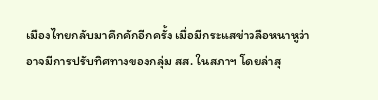เมืองไทยกลับมาคึกคักอีกครั้ง เมื่อมีกระแสข่าวลือหนาหูว่าอาจมีการปรับทิศทางของกลุ่ม สส. ในสภาฯ โดยล่าสุ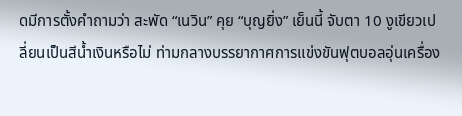ดมีการตั้งคำถามว่า สะพัด “เนวิน” คุย “บุญยิ่ง” เย็นนี้ จับตา 10 งูเขียวเปลี่ยนเป็นสีน้ำเงินหรือไม่ ท่ามกลางบรรยากาศการแข่งขันฟุตบอลอุ่นเครื่อง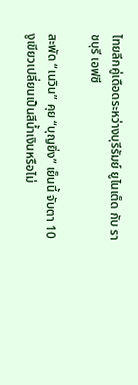ไทยลีกคู่เดือดระหว่างบุรีรัมย์ ยูไนเต็ด กับ ราชบุรี เอฟซี

สะพัด “เนวิน” คุย “บุญยิ่ง” เย็นนี้ จับตา 10 งูเขียวเปลี่ยนเป็นสีน้ำเงินหรือไม่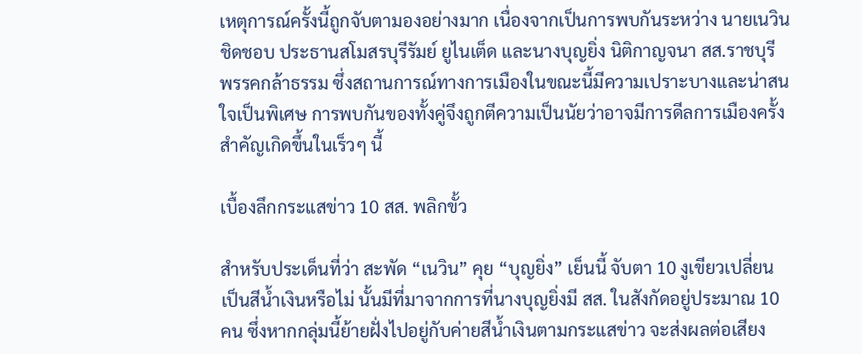เหตุการณ์ครั้งนี้ถูกจับตามองอย่างมาก เนื่องจากเป็นการพบกันระหว่าง นายเนวิน ชิดชอบ ประธานสโมสรบุรีรัมย์ ยูไนเต็ด และนางบุญยิ่ง นิติกาญจนา สส.ราชบุรี พรรคกล้าธรรม ซึ่งสถานการณ์ทางการเมืองในขณะนี้มีความเปราะบางและน่าสนใจเป็นพิเศษ การพบกันของทั้งคู่จึงถูกตีความเป็นนัยว่าอาจมีการดีลการเมืองครั้งสำคัญเกิดขึ้นในเร็วๆ นี้

เบื้องลึกกระแสข่าว 10 สส. พลิกขั้ว

สำหรับประเด็นที่ว่า สะพัด “เนวิน” คุย “บุญยิ่ง” เย็นนี้ จับตา 10 งูเขียวเปลี่ยนเป็นสีน้ำเงินหรือไม่ นั้นมีที่มาจากการที่นางบุญยิ่งมี สส. ในสังกัดอยู่ประมาณ 10 คน ซึ่งหากกลุ่มนี้ย้ายฝั่งไปอยู่กับค่ายสีน้ำเงินตามกระแสข่าว จะส่งผลต่อเสียง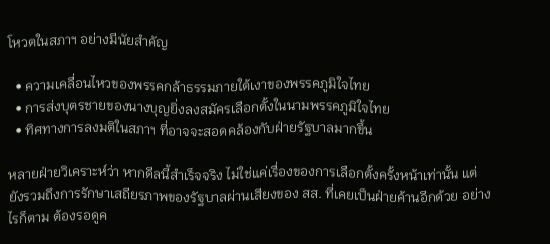โหวตในสภาฯ อย่างมีนัยสำคัญ

  • ความเคลื่อนไหวของพรรคกล้าธรรมภายใต้เงาของพรรคภูมิใจไทย
  • การส่งบุตรชายของนางบุญยิ่งลงสมัครเลือกตั้งในนามพรรคภูมิใจไทย
  • ทิศทางการลงมติในสภาฯ ที่อาจจะสอดคล้องกับฝ่ายรัฐบาลมากขึ้น

หลายฝ่ายวิเคราะห์ว่า หากดีลนี้สำเร็จจริง ไม่ใช่แค่เรื่องของการเลือกตั้งครั้งหน้าเท่านั้น แต่ยังรวมถึงการรักษาเสถียรภาพของรัฐบาลผ่านเสียงของ สส. ที่เคยเป็นฝ่ายค้านอีกด้วย อย่างไรก็ตาม ต้องรอดูค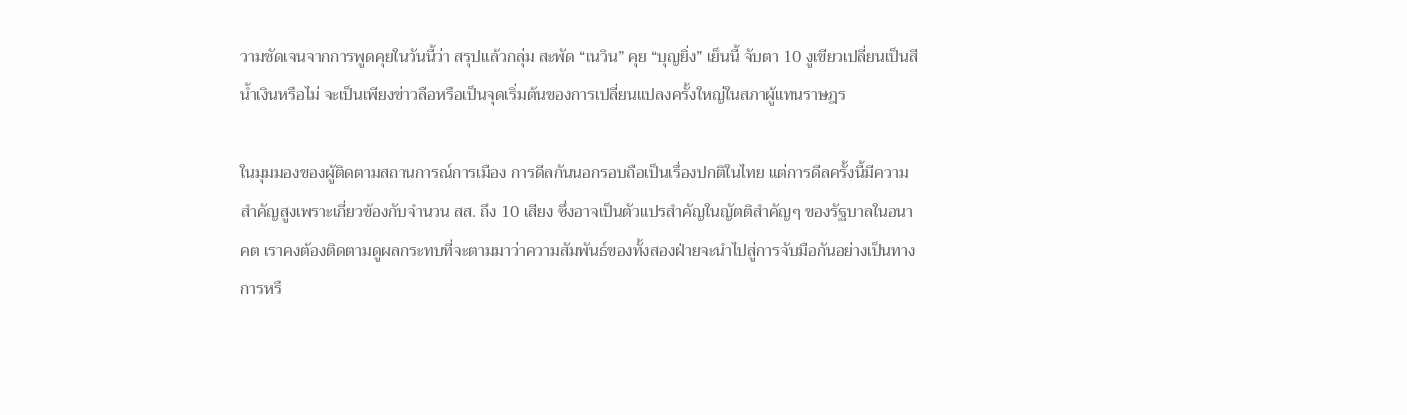วามชัดเจนจากการพูดคุยในวันนี้ว่า สรุปแล้วกลุ่ม สะพัด “เนวิน” คุย “บุญยิ่ง” เย็นนี้ จับตา 10 งูเขียวเปลี่ยนเป็นสีน้ำเงินหรือไม่ จะเป็นเพียงข่าวลือหรือเป็นจุดเริ่มต้นของการเปลี่ยนแปลงครั้งใหญ่ในสภาผู้แทนราษฎร

ในมุมมองของผู้ติดตามสถานการณ์การเมือง การดีลกันนอกรอบถือเป็นเรื่องปกติในไทย แต่การดีลครั้งนี้มีความสำคัญสูงเพราะเกี่ยวข้องกับจำนวน สส. ถึง 10 เสียง ซึ่งอาจเป็นตัวแปรสำคัญในญัตติสำคัญๆ ของรัฐบาลในอนาคต เราคงต้องติดตามดูผลกระทบที่จะตามมาว่าความสัมพันธ์ของทั้งสองฝ่ายจะนำไปสู่การจับมือกันอย่างเป็นทางการหรื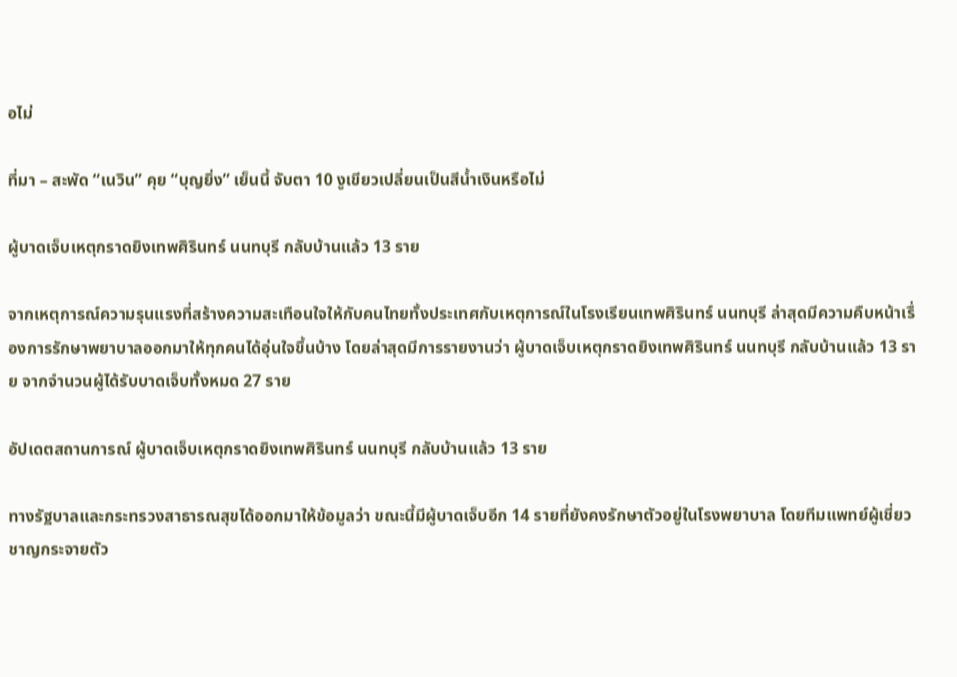อไม่

ที่มา – สะพัด “เนวิน” คุย “บุญยิ่ง” เย็นนี้ จับตา 10 งูเขียวเปลี่ยนเป็นสีน้ำเงินหรือไม่

ผู้บาดเจ็บเหตุกราดยิงเทพศิรินทร์ นนทบุรี กลับบ้านแล้ว 13 ราย

จากเหตุการณ์ความรุนแรงที่สร้างความสะเทือนใจให้กับคนไทยทั้งประเทศกับเหตุการณ์ในโรงเรียนเทพศิรินทร์ นนทบุรี ล่าสุดมีความคืบหน้าเรื่องการรักษาพยาบาลออกมาให้ทุกคนได้อุ่นใจขึ้นบ้าง โดยล่าสุดมีการรายงานว่า ผู้บาดเจ็บเหตุกราดยิงเทพศิรินทร์ นนทบุรี กลับบ้านแล้ว 13 ราย จากจำนวนผู้ได้รับบาดเจ็บทั้งหมด 27 ราย

อัปเดตสถานการณ์ ผู้บาดเจ็บเหตุกราดยิงเทพศิรินทร์ นนทบุรี กลับบ้านแล้ว 13 ราย

ทางรัฐบาลและกระทรวงสาธารณสุขได้ออกมาให้ข้อมูลว่า ขณะนี้มีผู้บาดเจ็บอีก 14 รายที่ยังคงรักษาตัวอยู่ในโรงพยาบาล โดยทีมแพทย์ผู้เชี่ยวชาญกระจายตัว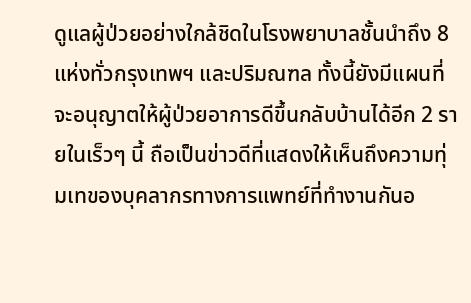ดูแลผู้ป่วยอย่างใกล้ชิดในโรงพยาบาลชั้นนำถึง 8 แห่งทั่วกรุงเทพฯ และปริมณฑล ทั้งนี้ยังมีแผนที่จะอนุญาตให้ผู้ป่วยอาการดีขึ้นกลับบ้านได้อีก 2 รายในเร็วๆ นี้ ถือเป็นข่าวดีที่แสดงให้เห็นถึงความทุ่มเทของบุคลากรทางการแพทย์ที่ทำงานกันอ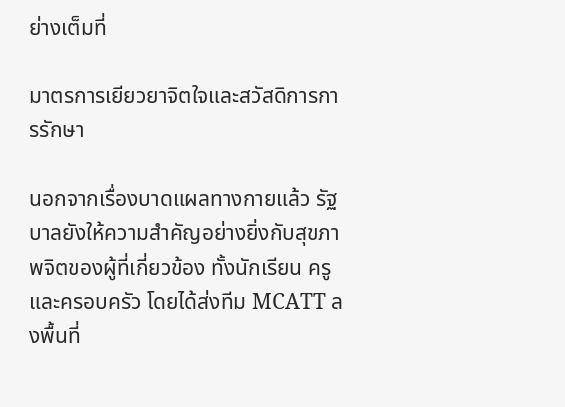ย่างเต็มที่

มาตรการเยียวยาจิตใจและสวัสดิการการรักษา

นอกจากเรื่องบาดแผลทางกายแล้ว รัฐบาลยังให้ความสำคัญอย่างยิ่งกับสุขภาพจิตของผู้ที่เกี่ยวข้อง ทั้งนักเรียน ครู และครอบครัว โดยได้ส่งทีม MCATT ลงพื้นที่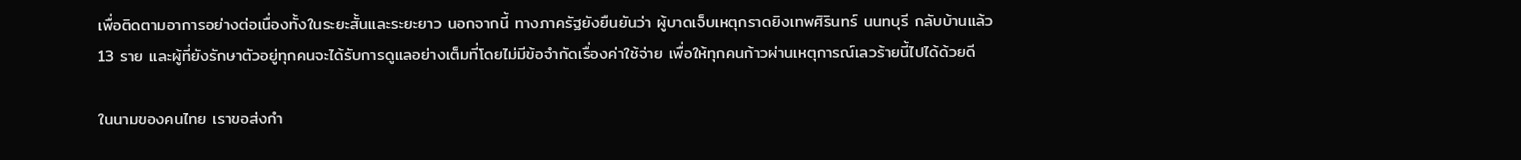เพื่อติดตามอาการอย่างต่อเนื่องทั้งในระยะสั้นและระยะยาว นอกจากนี้ ทางภาครัฐยังยืนยันว่า ผู้บาดเจ็บเหตุกราดยิงเทพศิรินทร์ นนทบุรี กลับบ้านแล้ว 13 ราย และผู้ที่ยังรักษาตัวอยู่ทุกคนจะได้รับการดูแลอย่างเต็มที่โดยไม่มีข้อจำกัดเรื่องค่าใช้จ่าย เพื่อให้ทุกคนก้าวผ่านเหตุการณ์เลวร้ายนี้ไปได้ด้วยดี

ในนามของคนไทย เราขอส่งกำ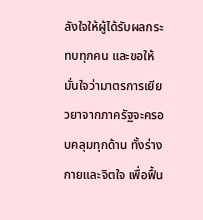ลังใจให้ผู้ได้รับผลกระทบทุกคน และขอให้มั่นใจว่ามาตรการเยียวยาจากภาครัฐจะครอบคลุมทุกด้าน ทั้งร่างกายและจิตใจ เพื่อฟื้น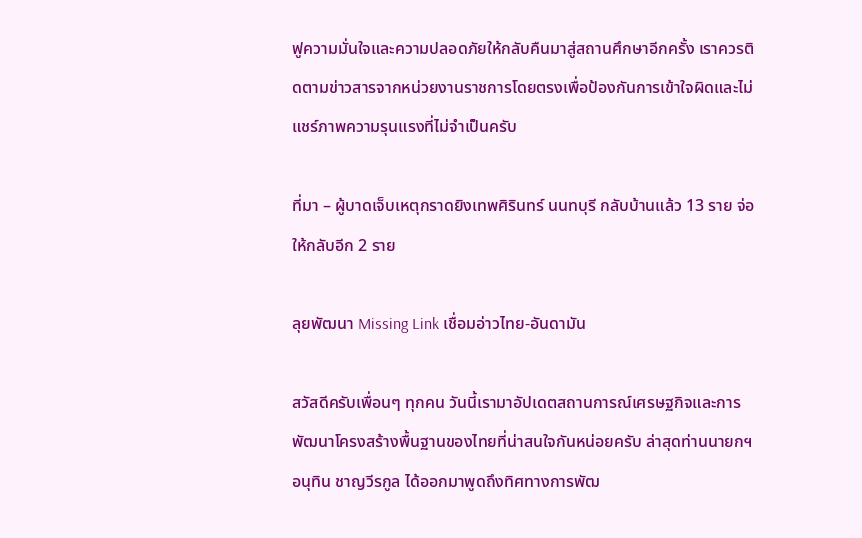ฟูความมั่นใจและความปลอดภัยให้กลับคืนมาสู่สถานศึกษาอีกครั้ง เราควรติดตามข่าวสารจากหน่วยงานราชการโดยตรงเพื่อป้องกันการเข้าใจผิดและไม่แชร์ภาพความรุนแรงที่ไม่จำเป็นครับ

ที่มา – ผู้บาดเจ็บเหตุกราดยิงเทพศิรินทร์ นนทบุรี กลับบ้านแล้ว 13 ราย จ่อให้กลับอีก 2 ราย

ลุยพัฒนา Missing Link เชื่อมอ่าวไทย-อันดามัน

สวัสดีครับเพื่อนๆ ทุกคน วันนี้เรามาอัปเดตสถานการณ์เศรษฐกิจและการพัฒนาโครงสร้างพื้นฐานของไทยที่น่าสนใจกันหน่อยครับ ล่าสุดท่านนายกฯ อนุทิน ชาญวีรกูล ได้ออกมาพูดถึงทิศทางการพัฒ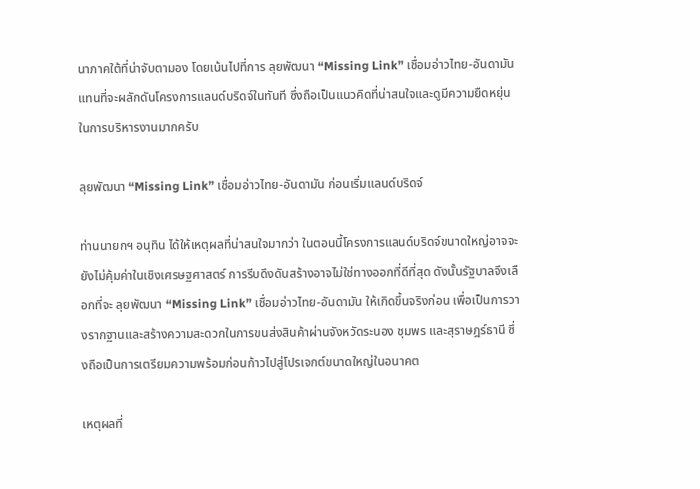นาภาคใต้ที่น่าจับตามอง โดยเน้นไปที่การ ลุยพัฒนา “Missing Link” เชื่อมอ่าวไทย-อันดามัน แทนที่จะผลักดันโครงการแลนด์บริดจ์ในทันที ซึ่งถือเป็นแนวคิดที่น่าสนใจและดูมีความยืดหยุ่นในการบริหารงานมากครับ

ลุยพัฒนา “Missing Link” เชื่อมอ่าวไทย-อันดามัน ก่อนเริ่มแลนด์บริดจ์

ท่านนายกฯ อนุทิน ได้ให้เหตุผลที่น่าสนใจมากว่า ในตอนนี้โครงการแลนด์บริดจ์ขนาดใหญ่อาจจะยังไม่คุ้มค่าในเชิงเศรษฐศาสตร์ การรีบดึงดันสร้างอาจไม่ใช่ทางออกที่ดีที่สุด ดังนั้นรัฐบาลจึงเลือกที่จะ ลุยพัฒนา “Missing Link” เชื่อมอ่าวไทย-อันดามัน ให้เกิดขึ้นจริงก่อน เพื่อเป็นการวางรากฐานและสร้างความสะดวกในการขนส่งสินค้าผ่านจังหวัดระนอง ชุมพร และสุราษฎร์ธานี ซึ่งถือเป็นการเตรียมความพร้อมก่อนก้าวไปสู่โปรเจกต์ขนาดใหญ่ในอนาคต

เหตุผลที่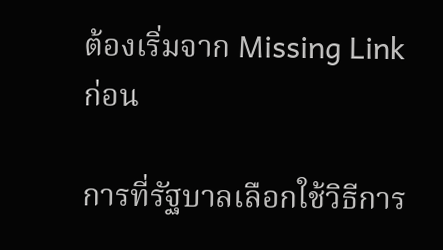ต้องเริ่มจาก Missing Link ก่อน

การที่รัฐบาลเลือกใช้วิธีการ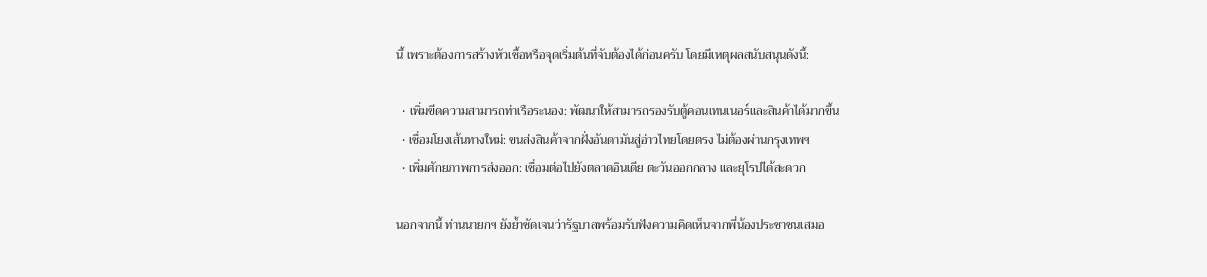นี้ เพราะต้องการสร้างหัวเชื้อหรือจุดเริ่มต้นที่จับต้องได้ก่อนครับ โดยมีเหตุผลสนับสนุนดังนี้:

  • เพิ่มขีดความสามารถท่าเรือระนอง: พัฒนาให้สามารถรองรับตู้คอนเทนเนอร์และสินค้าได้มากขึ้น
  • เชื่อมโยงเส้นทางใหม่: ขนส่งสินค้าจากฝั่งอันดามันสู่อ่าวไทยโดยตรง ไม่ต้องผ่านกรุงเทพฯ
  • เพิ่มศักยภาพการส่งออก: เชื่อมต่อไปยังตลาดอินเดีย ตะวันออกกลาง และยุโรปได้สะดวก

นอกจากนี้ ท่านนายกฯ ยังย้ำชัดเจนว่ารัฐบาลพร้อมรับฟังความคิดเห็นจากพี่น้องประชาชนเสมอ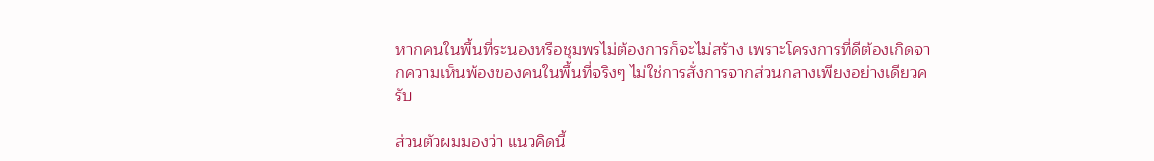หากคนในพื้นที่ระนองหรือชุมพรไม่ต้องการก็จะไม่สร้าง เพราะโครงการที่ดีต้องเกิดจากความเห็นพ้องของคนในพื้นที่จริงๆ ไม่ใช่การสั่งการจากส่วนกลางเพียงอย่างเดียวครับ

ส่วนตัวผมมองว่า แนวคิดนี้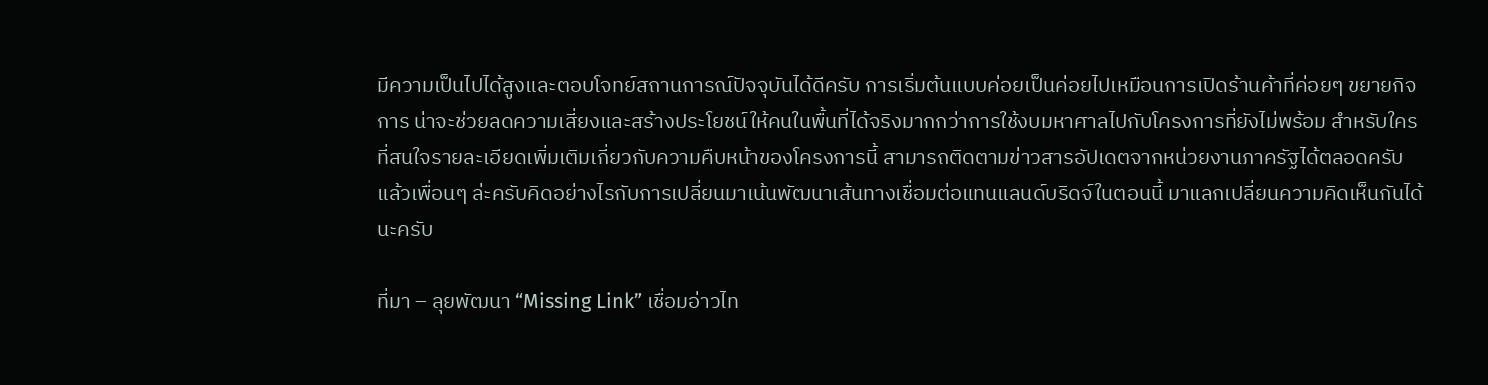มีความเป็นไปได้สูงและตอบโจทย์สถานการณ์ปัจจุบันได้ดีครับ การเริ่มต้นแบบค่อยเป็นค่อยไปเหมือนการเปิดร้านค้าที่ค่อยๆ ขยายกิจการ น่าจะช่วยลดความเสี่ยงและสร้างประโยชน์ให้คนในพื้นที่ได้จริงมากกว่าการใช้งบมหาศาลไปกับโครงการที่ยังไม่พร้อม สำหรับใครที่สนใจรายละเอียดเพิ่มเติมเกี่ยวกับความคืบหน้าของโครงการนี้ สามารถติดตามข่าวสารอัปเดตจากหน่วยงานภาครัฐได้ตลอดครับ แล้วเพื่อนๆ ล่ะครับคิดอย่างไรกับการเปลี่ยนมาเน้นพัฒนาเส้นทางเชื่อมต่อแทนแลนด์บริดจ์ในตอนนี้ มาแลกเปลี่ยนความคิดเห็นกันได้นะครับ

ที่มา – ลุยพัฒนา “Missing Link” เชื่อมอ่าวไท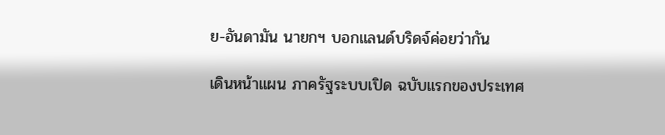ย-อันดามัน นายกฯ บอกแลนด์บริดจ์ค่อยว่ากัน

เดินหน้าแผน ภาครัฐระบบเปิด ฉบับแรกของประเทศ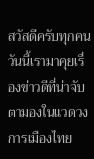สวัสดีครับทุกคน วันนี้เรามาคุยเรื่องข่าวดีที่น่าจับตามองในแวดวงการเมืองไทย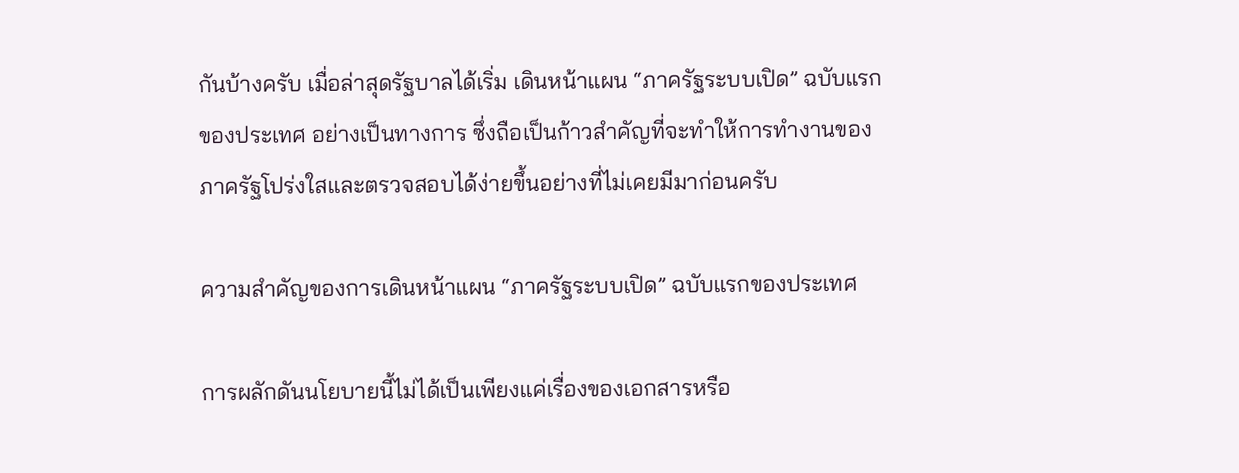กันบ้างครับ เมื่อล่าสุดรัฐบาลได้เริ่ม เดินหน้าแผน “ภาครัฐระบบเปิด” ฉบับแรกของประเทศ อย่างเป็นทางการ ซึ่งถือเป็นก้าวสำคัญที่จะทำให้การทำงานของภาครัฐโปร่งใสและตรวจสอบได้ง่ายขึ้นอย่างที่ไม่เคยมีมาก่อนครับ

ความสำคัญของการเดินหน้าแผน “ภาครัฐระบบเปิด” ฉบับแรกของประเทศ

การผลักดันนโยบายนี้ไม่ได้เป็นเพียงแค่เรื่องของเอกสารหรือ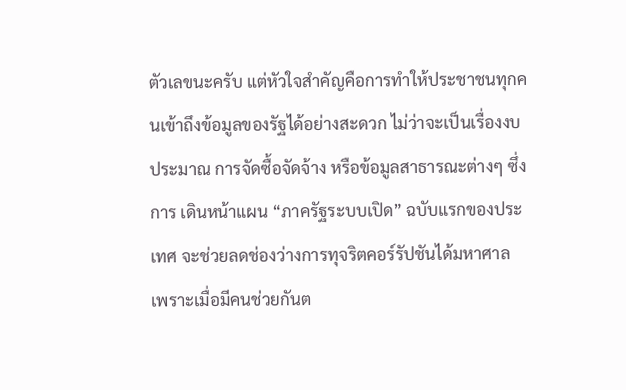ตัวเลขนะครับ แต่หัวใจสำคัญคือการทำให้ประชาชนทุกคนเข้าถึงข้อมูลของรัฐได้อย่างสะดวก ไม่ว่าจะเป็นเรื่องงบประมาณ การจัดซื้อจัดจ้าง หรือข้อมูลสาธารณะต่างๆ ซึ่งการ เดินหน้าแผน “ภาครัฐระบบเปิด” ฉบับแรกของประเทศ จะช่วยลดช่องว่างการทุจริตคอร์รัปชันได้มหาศาล เพราะเมื่อมีคนช่วยกันต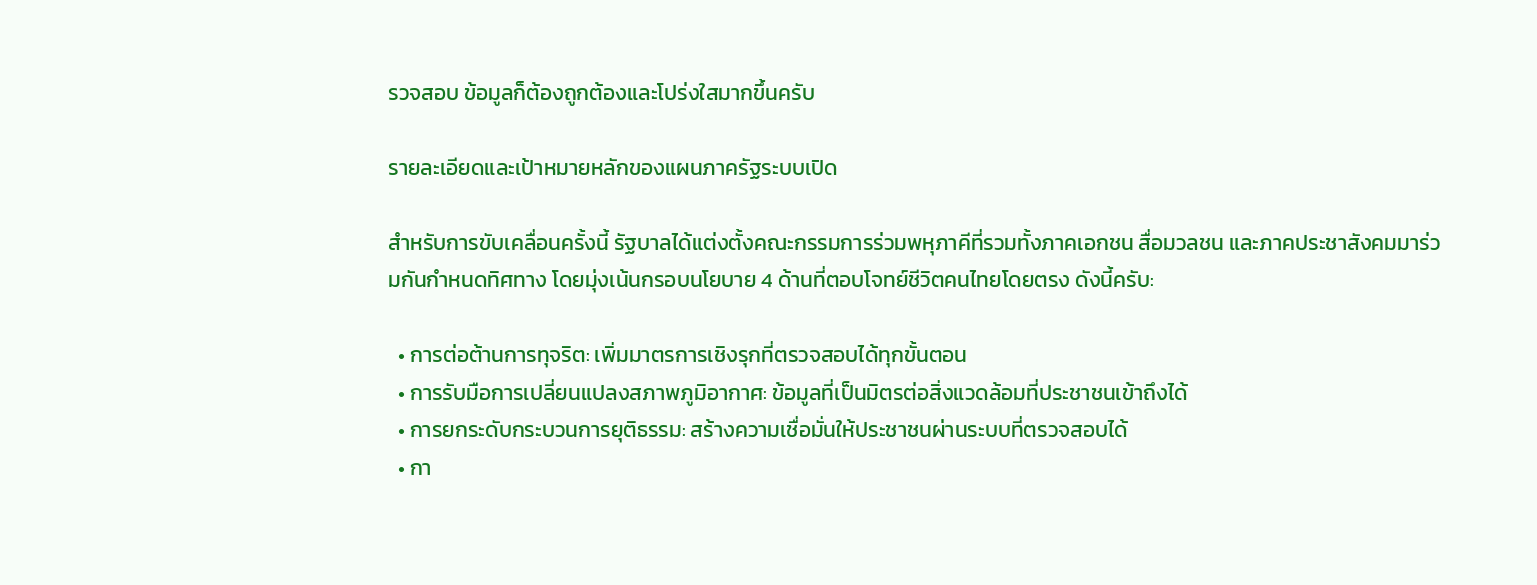รวจสอบ ข้อมูลก็ต้องถูกต้องและโปร่งใสมากขึ้นครับ

รายละเอียดและเป้าหมายหลักของแผนภาครัฐระบบเปิด

สำหรับการขับเคลื่อนครั้งนี้ รัฐบาลได้แต่งตั้งคณะกรรมการร่วมพหุภาคีที่รวมทั้งภาคเอกชน สื่อมวลชน และภาคประชาสังคมมาร่วมกันกำหนดทิศทาง โดยมุ่งเน้นกรอบนโยบาย 4 ด้านที่ตอบโจทย์ชีวิตคนไทยโดยตรง ดังนี้ครับ:

  • การต่อต้านการทุจริต: เพิ่มมาตรการเชิงรุกที่ตรวจสอบได้ทุกขั้นตอน
  • การรับมือการเปลี่ยนแปลงสภาพภูมิอากาศ: ข้อมูลที่เป็นมิตรต่อสิ่งแวดล้อมที่ประชาชนเข้าถึงได้
  • การยกระดับกระบวนการยุติธรรม: สร้างความเชื่อมั่นให้ประชาชนผ่านระบบที่ตรวจสอบได้
  • กา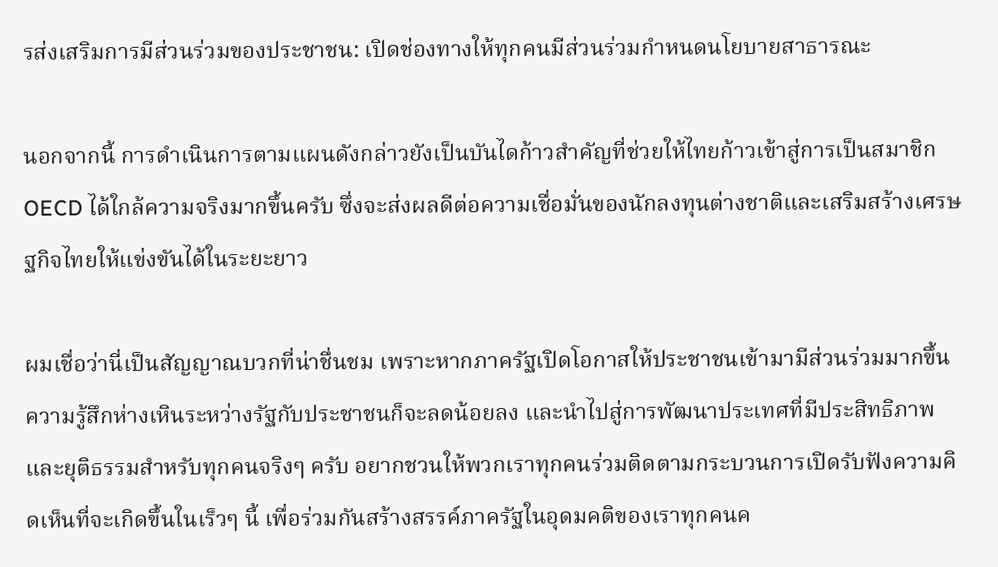รส่งเสริมการมีส่วนร่วมของประชาชน: เปิดช่องทางให้ทุกคนมีส่วนร่วมกำหนดนโยบายสาธารณะ

นอกจากนี้ การดำเนินการตามแผนดังกล่าวยังเป็นบันไดก้าวสำคัญที่ช่วยให้ไทยก้าวเข้าสู่การเป็นสมาชิก OECD ได้ใกล้ความจริงมากขึ้นครับ ซึ่งจะส่งผลดีต่อความเชื่อมั่นของนักลงทุนต่างชาติและเสริมสร้างเศรษฐกิจไทยให้แข่งขันได้ในระยะยาว

ผมเชื่อว่านี่เป็นสัญญาณบวกที่น่าชื่นชม เพราะหากภาครัฐเปิดโอกาสให้ประชาชนเข้ามามีส่วนร่วมมากขึ้น ความรู้สึกห่างเหินระหว่างรัฐกับประชาชนก็จะลดน้อยลง และนำไปสู่การพัฒนาประเทศที่มีประสิทธิภาพและยุติธรรมสำหรับทุกคนจริงๆ ครับ อยากชวนให้พวกเราทุกคนร่วมติดตามกระบวนการเปิดรับฟังความคิดเห็นที่จะเกิดขึ้นในเร็วๆ นี้ เพื่อร่วมกันสร้างสรรค์ภาครัฐในอุดมคติของเราทุกคนค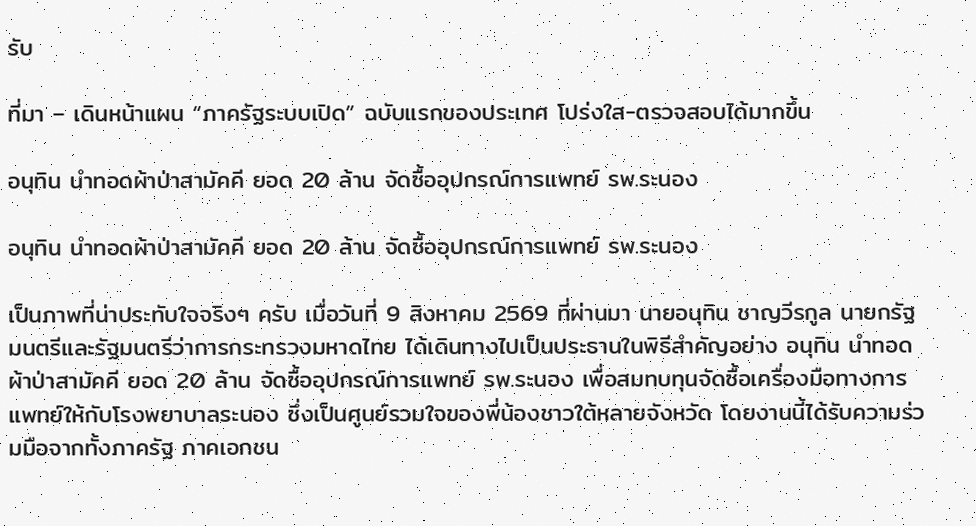รับ

ที่มา – เดินหน้าแผน “ภาครัฐระบบเปิด” ฉบับแรกของประเทศ โปร่งใส-ตรวจสอบได้มากขึ้น

อนุทิน นำทอดผ้าป่าสามัคคี ยอด 20 ล้าน จัดซื้ออุปกรณ์การแพทย์ รพ.ระนอง

อนุทิน นำทอดผ้าป่าสามัคคี ยอด 20 ล้าน จัดซื้ออุปกรณ์การแพทย์ รพ.ระนอง

เป็นภาพที่น่าประทับใจจริงๆ ครับ เมื่อวันที่ 9 สิงหาคม 2569 ที่ผ่านมา นายอนุทิน ชาญวีรกูล นายกรัฐมนตรีและรัฐมนตรีว่าการกระทรวงมหาดไทย ได้เดินทางไปเป็นประธานในพิธีสำคัญอย่าง อนุทิน นำทอดผ้าป่าสามัคคี ยอด 20 ล้าน จัดซื้ออุปกรณ์การแพทย์ รพ.ระนอง เพื่อสมทบทุนจัดซื้อเครื่องมือทางการแพทย์ให้กับโรงพยาบาลระนอง ซึ่งเป็นศูนย์รวมใจของพี่น้องชาวใต้หลายจังหวัด โดยงานนี้ได้รับความร่วมมือจากทั้งภาครัฐ ภาคเอกชน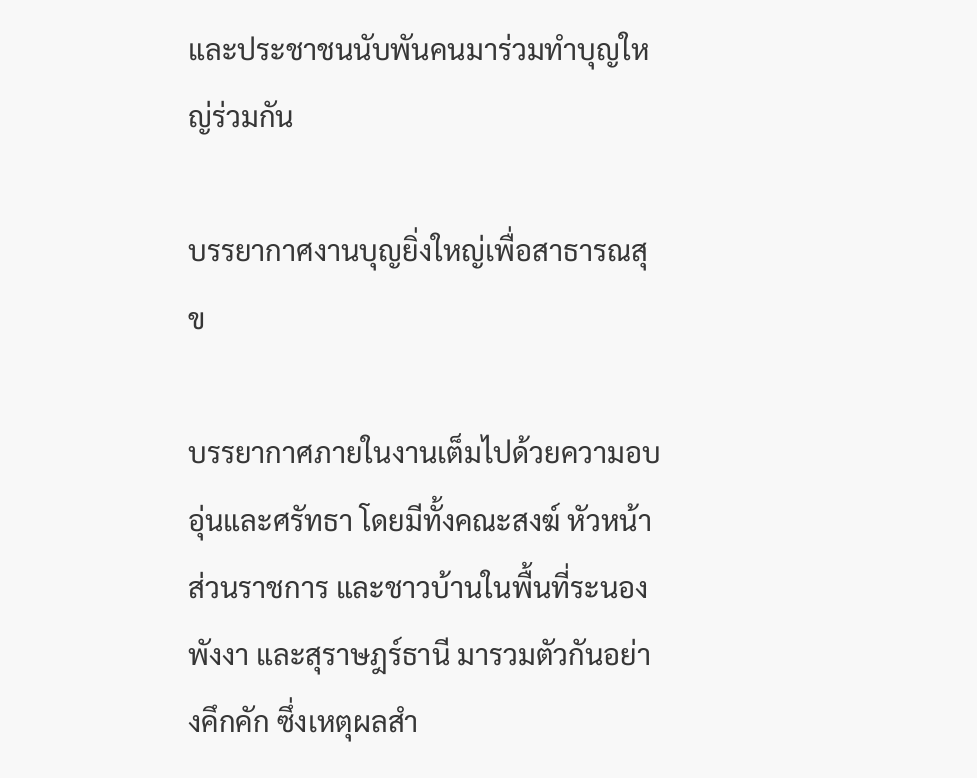และประชาชนนับพันคนมาร่วมทำบุญใหญ่ร่วมกัน

บรรยากาศงานบุญยิ่งใหญ่เพื่อสาธารณสุข

บรรยากาศภายในงานเต็มไปด้วยความอบอุ่นและศรัทธา โดยมีทั้งคณะสงฆ์ หัวหน้าส่วนราชการ และชาวบ้านในพื้นที่ระนอง พังงา และสุราษฎร์ธานี มารวมตัวกันอย่างคึกคัก ซึ่งเหตุผลสำ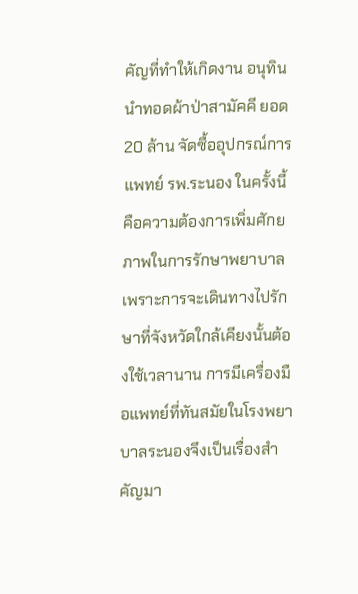คัญที่ทำให้เกิดงาน อนุทิน นำทอดผ้าป่าสามัคคี ยอด 20 ล้าน จัดซื้ออุปกรณ์การแพทย์ รพ.ระนอง ในครั้งนี้ คือความต้องการเพิ่มศักยภาพในการรักษาพยาบาล เพราะการจะเดินทางไปรักษาที่จังหวัดใกล้เคียงนั้นต้องใช้เวลานาน การมีเครื่องมือแพทย์ที่ทันสมัยในโรงพยาบาลระนองจึงเป็นเรื่องสำคัญมา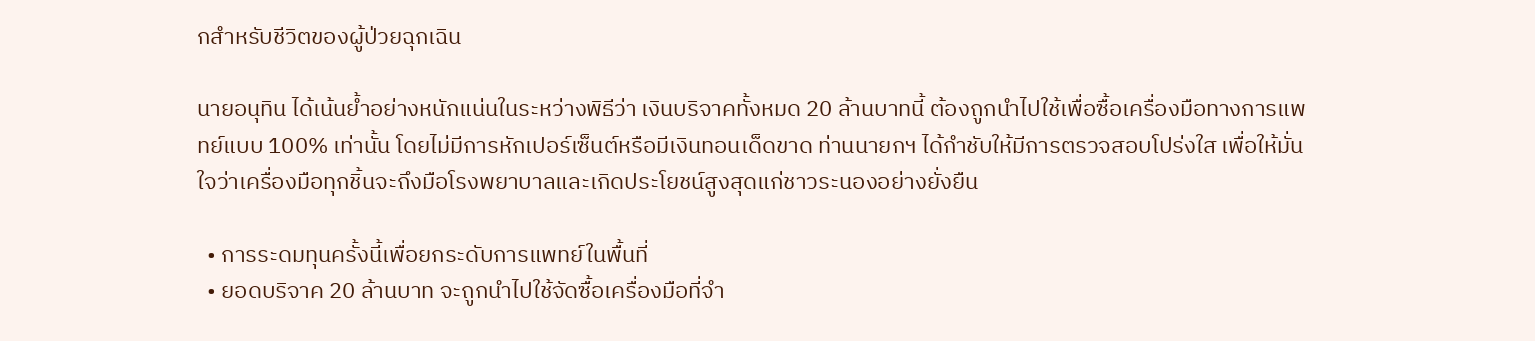กสำหรับชีวิตของผู้ป่วยฉุกเฉิน

นายอนุทิน ได้เน้นย้ำอย่างหนักแน่นในระหว่างพิธีว่า เงินบริจาคทั้งหมด 20 ล้านบาทนี้ ต้องถูกนำไปใช้เพื่อซื้อเครื่องมือทางการแพทย์แบบ 100% เท่านั้น โดยไม่มีการหักเปอร์เซ็นต์หรือมีเงินทอนเด็ดขาด ท่านนายกฯ ได้กำชับให้มีการตรวจสอบโปร่งใส เพื่อให้มั่นใจว่าเครื่องมือทุกชิ้นจะถึงมือโรงพยาบาลและเกิดประโยชน์สูงสุดแก่ชาวระนองอย่างยั่งยืน

  • การระดมทุนครั้งนี้เพื่อยกระดับการแพทย์ในพื้นที่
  • ยอดบริจาค 20 ล้านบาท จะถูกนำไปใช้จัดซื้อเครื่องมือที่จำ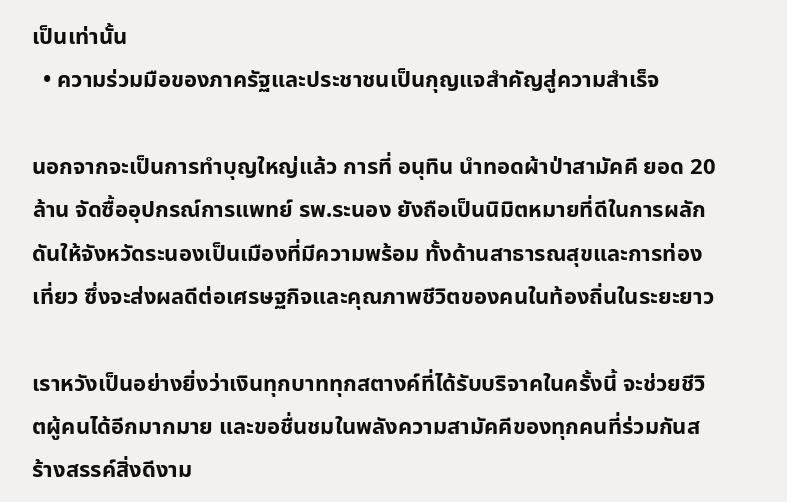เป็นเท่านั้น
  • ความร่วมมือของภาครัฐและประชาชนเป็นกุญแจสำคัญสู่ความสำเร็จ

นอกจากจะเป็นการทำบุญใหญ่แล้ว การที่ อนุทิน นำทอดผ้าป่าสามัคคี ยอด 20 ล้าน จัดซื้ออุปกรณ์การแพทย์ รพ.ระนอง ยังถือเป็นนิมิตหมายที่ดีในการผลักดันให้จังหวัดระนองเป็นเมืองที่มีความพร้อม ทั้งด้านสาธารณสุขและการท่องเที่ยว ซึ่งจะส่งผลดีต่อเศรษฐกิจและคุณภาพชีวิตของคนในท้องถิ่นในระยะยาว

เราหวังเป็นอย่างยิ่งว่าเงินทุกบาททุกสตางค์ที่ได้รับบริจาคในครั้งนี้ จะช่วยชีวิตผู้คนได้อีกมากมาย และขอชื่นชมในพลังความสามัคคีของทุกคนที่ร่วมกันสร้างสรรค์สิ่งดีงาม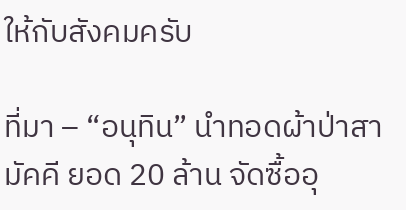ให้กับสังคมครับ

ที่มา – “อนุทิน” นำทอดผ้าป่าสามัคคี ยอด 20 ล้าน จัดซื้ออุ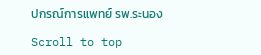ปกรณ์การแพทย์ รพ.ระนอง

Scroll to top